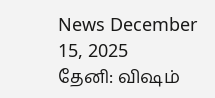News December 15, 2025
தேனி: விஷம்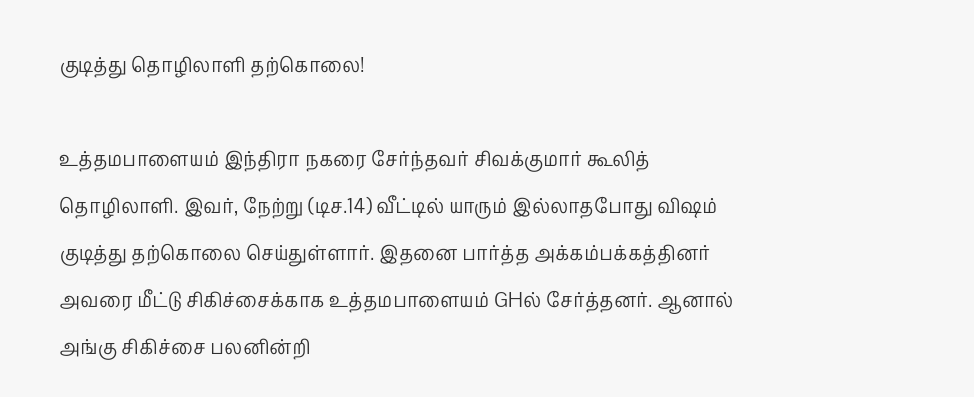குடித்து தொழிலாளி தற்கொலை!

உத்தமபாளையம் இந்திரா நகரை சேர்ந்தவர் சிவக்குமார் கூலித் தொழிலாளி. இவர், நேற்று (டிச.14) வீட்டில் யாரும் இல்லாதபோது விஷம் குடித்து தற்கொலை செய்துள்ளார். இதனை பார்த்த அக்கம்பக்கத்தினர் அவரை மீட்டு சிகிச்சைக்காக உத்தமபாளையம் GHல் சேர்த்தனர். ஆனால் அங்கு சிகிச்சை பலனின்றி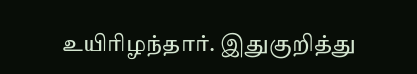உயிரிழந்தார். இதுகுறித்து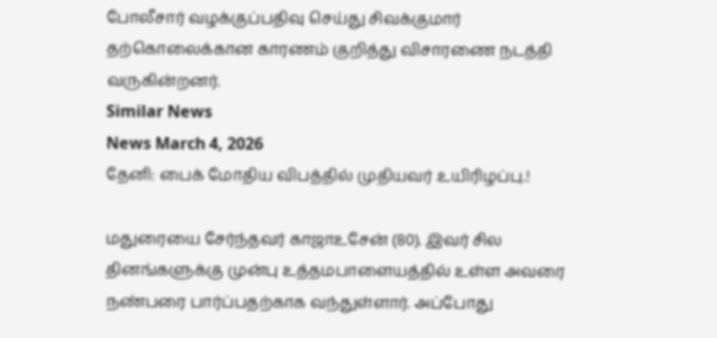போலீசார் வழக்குப்பதிவு செய்து சிவக்குமார் தற்கொலைக்கான காரணம் குறித்து விசாரணை நடத்தி வருகின்றனர்.
Similar News
News March 4, 2026
தேனி: பைக் மோதிய விபத்தில் முதியவர் உயிரிழப்பு.!

மதுரையை சேர்ந்தவர் காஜாஉசேன் (80). இவர் சில தினங்களுக்கு முன்பு உத்தமபாளையத்தில் உள்ள அவரை நண்பரை பார்ப்பதற்காக வந்துள்ளார். அப்போது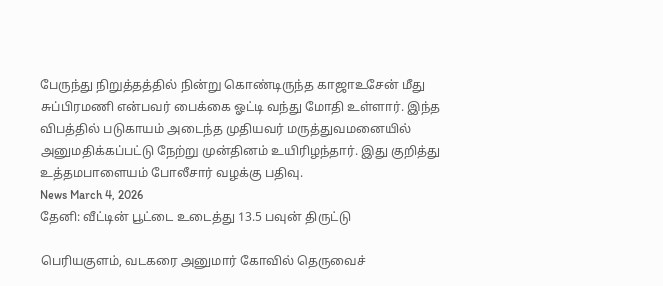பேருந்து நிறுத்தத்தில் நின்று கொண்டிருந்த காஜாஉசேன் மீது சுப்பிரமணி என்பவர் பைக்கை ஓட்டி வந்து மோதி உள்ளார். இந்த விபத்தில் படுகாயம் அடைந்த முதியவர் மருத்துவமனையில் அனுமதிக்கப்பட்டு நேற்று முன்தினம் உயிரிழந்தார். இது குறித்து உத்தமபாளையம் போலீசார் வழக்கு பதிவு.
News March 4, 2026
தேனி: வீட்டின் பூட்டை உடைத்து 13.5 பவுன் திருட்டு

பெரியகுளம், வடகரை அனுமார் கோவில் தெருவைச்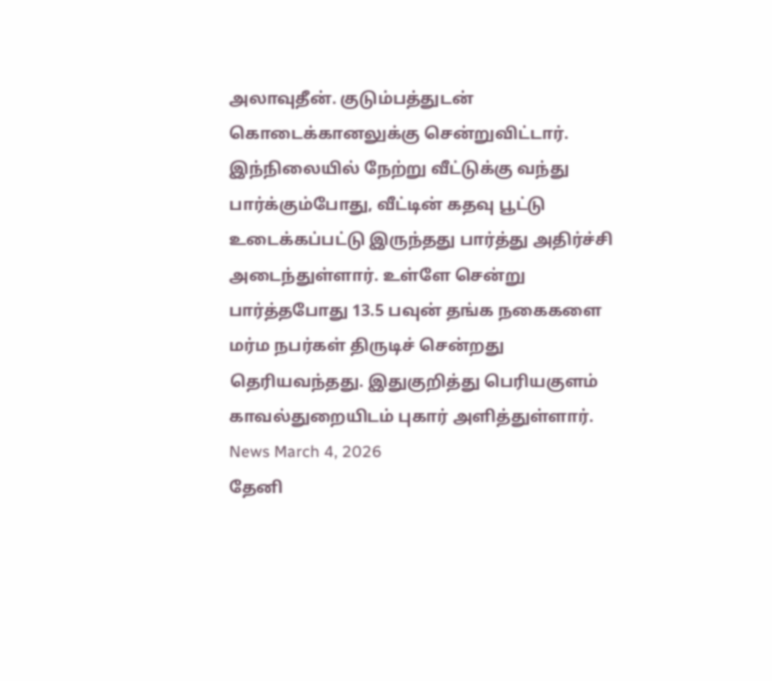அலாவுதீன். குடும்பத்துடன் கொடைக்கானலுக்கு சென்றுவிட்டார். இந்நிலையில் நேற்று வீட்டுக்கு வந்து பார்க்கும்போது, வீட்டின் கதவு பூட்டு உடைக்கப்பட்டு இருந்தது பார்த்து அதிர்ச்சி அடைந்துள்ளார். உள்ளே சென்று பார்த்தபோது 13.5 பவுன் தங்க நகைகளை மர்ம நபர்கள் திருடிச் சென்றது தெரியவந்தது. இதுகுறித்து பெரியகுளம் காவல்துறையிடம் புகார் அளித்துள்ளார்.
News March 4, 2026
தேனி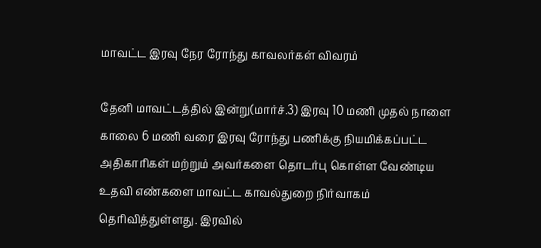மாவட்ட இரவு நேர ரோந்து காவலர்கள் விவரம்

தேனி மாவட்டத்தில் இன்று(மார்ச்.3) இரவு 10 மணி முதல் நாளை காலை 6 மணி வரை இரவு ரோந்து பணிக்கு நியமிக்கப்பட்ட அதிகாரிகள் மற்றும் அவர்களை தொடர்பு கொள்ள வேண்டிய உதவி எண்களை மாவட்ட காவல்துறை நிர்வாகம் தெரிவித்துள்ளது. இரவில்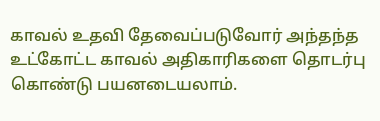காவல் உதவி தேவைப்படுவோர் அந்தந்த உட்கோட்ட காவல் அதிகாரிகளை தொடர்பு கொண்டு பயனடையலாம்.